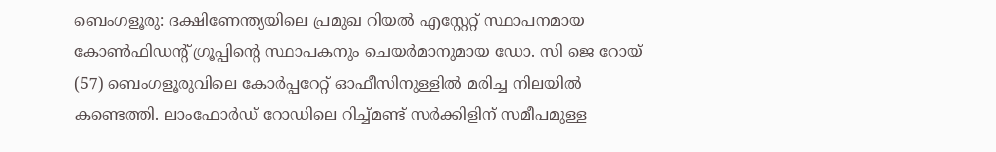ബെംഗളൂരു: ദക്ഷിണേന്ത്യയിലെ പ്രമുഖ റിയൽ എസ്റ്റേറ്റ് സ്ഥാപനമായ കോൺഫിഡന്റ് ഗ്രൂപ്പിന്റെ സ്ഥാപകനും ചെയർമാനുമായ ഡോ. സി ജെ റോയ് (57) ബെംഗളൂരുവിലെ കോർപ്പറേറ്റ് ഓഫീസിനുള്ളിൽ മരിച്ച നിലയിൽ കണ്ടെത്തി. ലാംഫോർഡ് റോഡിലെ റിച്ച്മണ്ട് സർക്കിളിന് സമീപമുള്ള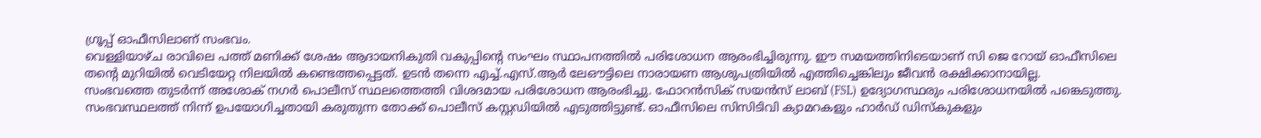ഗ്രൂപ്പ് ഓഫീസിലാണ് സംഭവം.
വെള്ളിയാഴ്ച രാവിലെ പത്ത് മണിക്ക് ശേഷം ആദായനികുതി വകുപ്പിന്റെ സംഘം സ്ഥാപനത്തിൽ പരിശോധന ആരംഭിച്ചിരുന്നു. ഈ സമയത്തിനിടെയാണ് സി ജെ റോയ് ഓഫീസിലെ തന്റെ മുറിയിൽ വെടിയേറ്റ നിലയിൽ കണ്ടെത്തപ്പെട്ടത്. ഉടൻ തന്നെ എച്ച്.എസ്.ആർ ലേഔട്ടിലെ നാരായണ ആശുപത്രിയിൽ എത്തിച്ചെങ്കിലും ജീവൻ രക്ഷിക്കാനായില്ല.
സംഭവത്തെ തുടർന്ന് അശോക് നഗർ പൊലീസ് സ്ഥലത്തെത്തി വിശദമായ പരിശോധന ആരംഭിച്ചു. ഫോറൻസിക് സയൻസ് ലാബ് (FSL) ഉദ്യോഗസ്ഥരും പരിശോധനയിൽ പങ്കെടുത്തു. സംഭവസ്ഥലത്ത് നിന്ന് ഉപയോഗിച്ചതായി കരുതുന്ന തോക്ക് പൊലീസ് കസ്റ്റഡിയിൽ എടുത്തിട്ടുണ്ട്. ഓഫീസിലെ സിസിടിവി ക്യാമറകളും ഹാർഡ് ഡിസ്കുകളും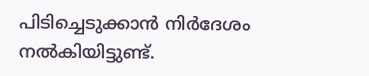പിടിച്ചെടുക്കാൻ നിർദേശം നൽകിയിട്ടുണ്ട്.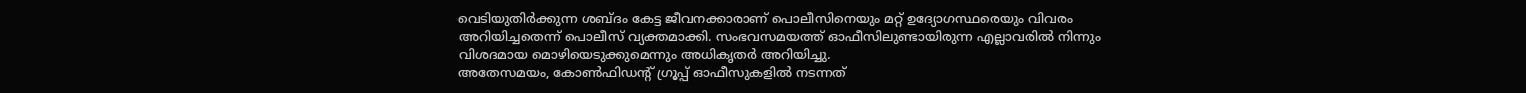വെടിയുതിർക്കുന്ന ശബ്ദം കേട്ട ജീവനക്കാരാണ് പൊലീസിനെയും മറ്റ് ഉദ്യോഗസ്ഥരെയും വിവരം അറിയിച്ചതെന്ന് പൊലീസ് വ്യക്തമാക്കി. സംഭവസമയത്ത് ഓഫീസിലുണ്ടായിരുന്ന എല്ലാവരിൽ നിന്നും വിശദമായ മൊഴിയെടുക്കുമെന്നും അധികൃതർ അറിയിച്ചു.
അതേസമയം, കോൺഫിഡന്റ് ഗ്രൂപ്പ് ഓഫീസുകളിൽ നടന്നത്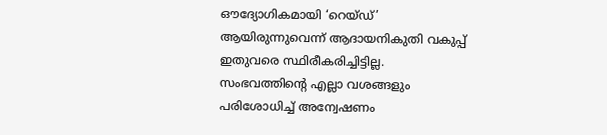ഔദ്യോഗികമായി ‘റെയ്ഡ്’ ആയിരുന്നുവെന്ന് ആദായനികുതി വകുപ്പ് ഇതുവരെ സ്ഥിരീകരിച്ചിട്ടില്ല. സംഭവത്തിന്റെ എല്ലാ വശങ്ങളും പരിശോധിച്ച് അന്വേഷണം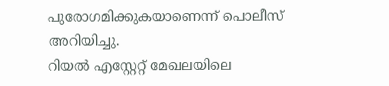പുരോഗമിക്കുകയാണെന്ന് പൊലീസ് അറിയിച്ചു.
റിയൽ എസ്റ്റേറ്റ് മേഖലയിലെ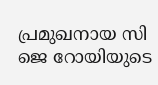പ്രമുഖനായ സി ജെ റോയിയുടെ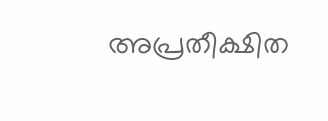അപ്രതീക്ഷിത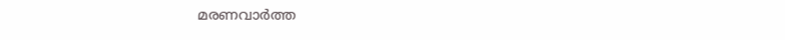മരണവാർത്ത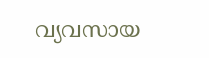വ്യവസായ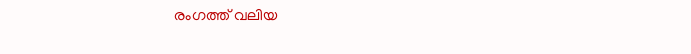രംഗത്ത് വലിയ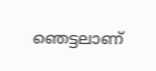ഞെട്ടലാണ്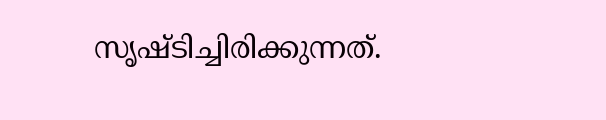സൃഷ്ടിച്ചിരിക്കുന്നത്.